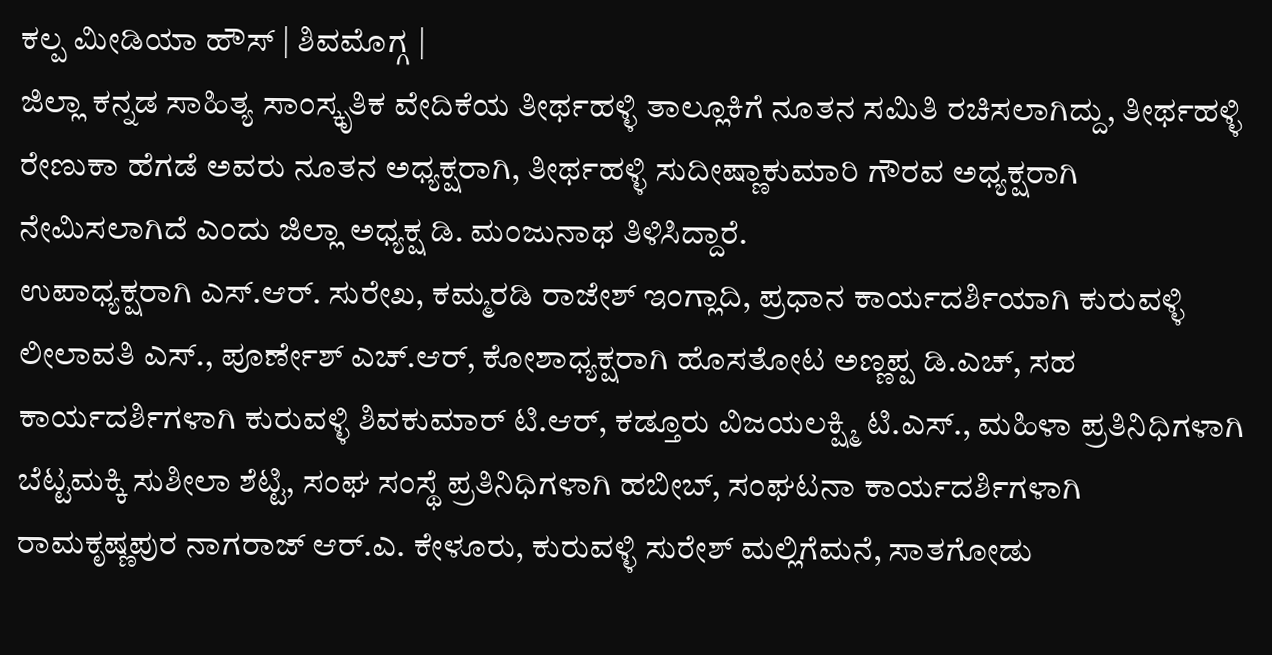ಕಲ್ಪ ಮೀಡಿಯಾ ಹೌಸ್ | ಶಿವಮೊಗ್ಗ |
ಜಿಲ್ಲಾ ಕನ್ನಡ ಸಾಹಿತ್ಯ ಸಾಂಸ್ಕೃತಿಕ ವೇದಿಕೆಯ ತೀರ್ಥಹಳ್ಳಿ ತಾಲ್ಲೂಕಿಗೆ ನೂತನ ಸಮಿತಿ ರಚಿಸಲಾಗಿದ್ದು, ತೀರ್ಥಹಳ್ಳಿ ರೇಣುಕಾ ಹೆಗಡೆ ಅವರು ನೂತನ ಅಧ್ಯಕ್ಷರಾಗಿ, ತೀರ್ಥಹಳ್ಳಿ ಸುದೀಷ್ಣಾಕುಮಾರಿ ಗೌರವ ಅಧ್ಯಕ್ಷರಾಗಿ ನೇಮಿಸಲಾಗಿದೆ ಎಂದು ಜಿಲ್ಲಾ ಅಧ್ಯಕ್ಷ ಡಿ. ಮಂಜುನಾಥ ತಿಳಿಸಿದ್ದಾರೆ.
ಉಪಾಧ್ಯಕ್ಷರಾಗಿ ಎಸ್.ಆರ್. ಸುರೇಖ, ಕಮ್ಮರಡಿ ರಾಜೇಶ್ ಇಂಗ್ಲಾದಿ, ಪ್ರಧಾನ ಕಾರ್ಯದರ್ಶಿಯಾಗಿ ಕುರುವಳ್ಳಿ ಲೀಲಾವತಿ ಎಸ್., ಪೂರ್ಣೇಶ್ ಎಚ್.ಆರ್, ಕೋಶಾಧ್ಯಕ್ಷರಾಗಿ ಹೊಸತೋಟ ಅಣ್ಣಪ್ಪ ಡಿ.ಎಚ್, ಸಹ ಕಾರ್ಯದರ್ಶಿಗಳಾಗಿ ಕುರುವಳ್ಳಿ ಶಿವಕುಮಾರ್ ಟಿ.ಆರ್, ಕಡ್ತೂರು ವಿಜಯಲಕ್ಷ್ಮಿ ಟಿ.ಎಸ್., ಮಹಿಳಾ ಪ್ರತಿನಿಧಿಗಳಾಗಿ ಬೆಟ್ಟಮಕ್ಕಿ ಸುಶೀಲಾ ಶೆಟ್ಟಿ, ಸಂಘ ಸಂಸ್ಥೆ ಪ್ರತಿನಿಧಿಗಳಾಗಿ ಹಬೀಬ್, ಸಂಘಟನಾ ಕಾರ್ಯದರ್ಶಿಗಳಾಗಿ ರಾಮಕೃಷ್ಣಪುರ ನಾಗರಾಜ್ ಆರ್.ಎ. ಕೇಳೂರು, ಕುರುವಳ್ಳಿ ಸುರೇಶ್ ಮಲ್ಲಿಗೆಮನೆ, ಸಾತಗೋಡು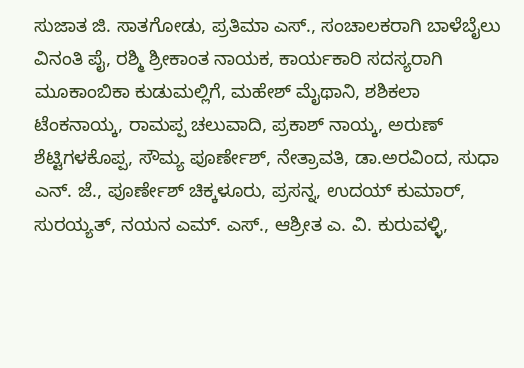ಸುಜಾತ ಜಿ. ಸಾತಗೋಡು, ಪ್ರತಿಮಾ ಎಸ್., ಸಂಚಾಲಕರಾಗಿ ಬಾಳೆಬೈಲು ವಿನಂತಿ ಪೈ, ರಶ್ಮಿ ಶ್ರೀಕಾಂತ ನಾಯಕ, ಕಾರ್ಯಕಾರಿ ಸದಸ್ಯರಾಗಿ ಮೂಕಾಂಬಿಕಾ ಕುಡುಮಲ್ಲಿಗೆ, ಮಹೇಶ್ ಮೈಥಾನಿ, ಶಶಿಕಲಾ ಟೆಂಕನಾಯ್ಕ, ರಾಮಪ್ಪ ಚಲುವಾದಿ, ಪ್ರಕಾಶ್ ನಾಯ್ಕ, ಅರುಣ್ ಶೆಟ್ಟಿಗಳಕೊಪ್ಪ, ಸೌಮ್ಯ ಪೂರ್ಣೇಶ್, ನೇತ್ರಾವತಿ, ಡಾ.ಅರವಿಂದ, ಸುಧಾ ಎನ್. ಜೆ., ಪೂರ್ಣೇಶ್ ಚಿಕ್ಕಳೂರು, ಪ್ರಸನ್ನ, ಉದಯ್ ಕುಮಾರ್, ಸುರಯ್ಯತ್, ನಯನ ಎಮ್. ಎಸ್., ಆಶ್ರೀತ ಎ. ವಿ. ಕುರುವಳ್ಳಿ,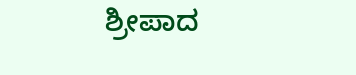ಶ್ರೀಪಾದ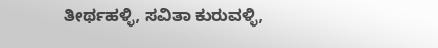ತೀರ್ಥಹಳ್ಳಿ, ಸವಿತಾ ಕುರುವಳ್ಳಿ,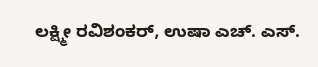ಲಕ್ಷ್ಮೀ ರವಿಶಂಕರ್, ಉಷಾ ಎಚ್. ಎಸ್.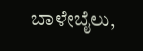ಬಾಳೇಬೈಲು,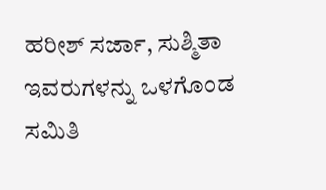ಹರೀಶ್ ಸರ್ಜಾ, ಸುಶ್ಮಿತಾ ಇವರುಗಳನ್ನು ಒಳಗೊಂಡ ಸಮಿತಿ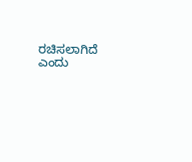ರಚಿಸಲಾಗಿದೆ ಎಂದು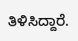ತಿಳಿಸಿದ್ದಾರೆ.